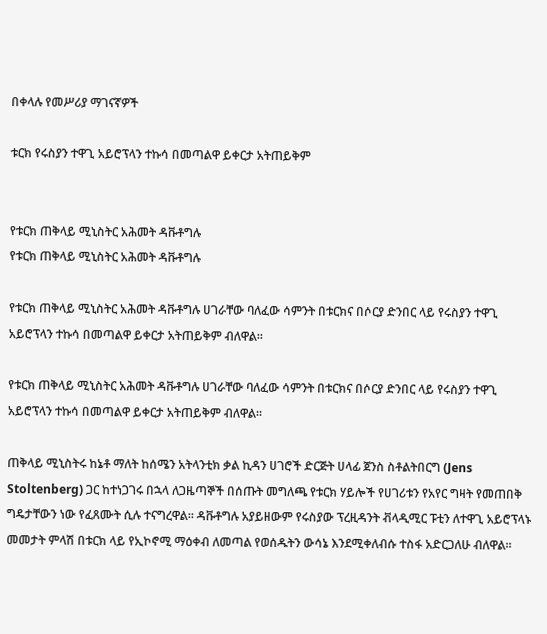በቀላሉ የመሥሪያ ማገናኛዎች

ቱርክ የሩስያን ተዋጊ አይሮፕላን ተኩሳ በመጣልዋ ይቀርታ አትጠይቅም


የቱርክ ጠቅላይ ሚኒስትር አሕመት ዳቩቶግሉ
የቱርክ ጠቅላይ ሚኒስትር አሕመት ዳቩቶግሉ

የቱርክ ጠቅላይ ሚኒስትር አሕመት ዳቩቶግሉ ሀገራቸው ባለፈው ሳምንት በቱርክና በሶርያ ድንበር ላይ የሩስያን ተዋጊ አይሮፕላን ተኩሳ በመጣልዋ ይቀርታ አትጠይቅም ብለዋል።

የቱርክ ጠቅላይ ሚኒስትር አሕመት ዳቩቶግሉ ሀገራቸው ባለፈው ሳምንት በቱርክና በሶርያ ድንበር ላይ የሩስያን ተዋጊ አይሮፕላን ተኩሳ በመጣልዋ ይቀርታ አትጠይቅም ብለዋል።

ጠቅላይ ሚኒስትሩ ከኔቶ ማለት ከሰሜን አትላንቲክ ቃል ኪዳን ሀገሮች ድርጅት ሀላፊ ጀንስ ስቶልትበርግ (Jens Stoltenberg) ጋር ከተነጋገሩ በኋላ ለጋዜጣኞች በሰጡት መግለጫ የቱርክ ሃይሎች የሀገሪቱን የአየር ግዛት የመጠበቅ ግዴታቸውን ነው የፈጸሙት ሲሉ ተናግረዋል። ዳቩቶግሉ አያይዘውም የሩስያው ፕረዚዳንት ቭላዲሚር ፑቲን ለተዋጊ አይሮፕላኑ መመታት ምላሽ በቱርክ ላይ የኢኮኖሚ ማዕቀብ ለመጣል የወሰዱትን ውሳኔ እንደሚቀለብሱ ተስፋ አድርጋለሁ ብለዋል።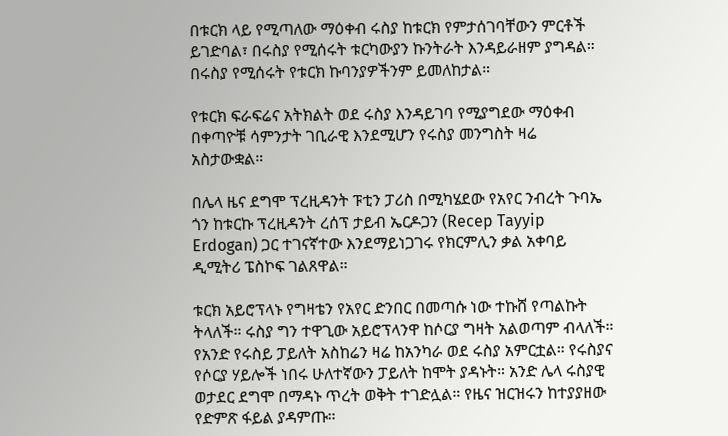በቱርክ ላይ የሚጣለው ማዕቀብ ሩስያ ከቱርክ የምታሰገባቸውን ምርቶች ይገድባል፣ በሩስያ የሚሰሩት ቱርካውያን ኩንትራት እንዳይራዘም ያግዳል። በሩስያ የሚሰሩት የቱርክ ኩባንያዎችንም ይመለከታል።

የቱርክ ፍራፍሬና አትክልት ወደ ሩስያ እንዳይገባ የሚያግደው ማዕቀብ በቀጣዮቹ ሳምንታት ገቢራዊ እንደሚሆን የሩስያ መንግስት ዛሬ አስታውቋል።

በሌላ ዜና ደግሞ ፕረዚዳንት ፑቲን ፓሪስ በሚካሄደው የአየር ንብረት ጉባኤ ጎን ከቱርኩ ፕረዚዳንት ረሰፕ ታይብ ኤርዶጋን (Recep Tayyip Erdogan) ጋር ተገናኛተው እንደማይነጋገሩ የክርምሊን ቃል አቀባይ ዲሚትሪ ፔስኮፍ ገልጸዋል።

ቱርክ አይሮፕላኑ የግዛቴን የአየር ድንበር በመጣሱ ነው ተኩሸ የጣልኩት ትላለች። ሩስያ ግን ተዋጊው አይሮፕላንዋ ከሶርያ ግዛት አልወጣም ብላለች። የአንድ የሩስይ ፓይለት አስከሬን ዛሬ ከአንካራ ወደ ሩስያ አምርቷል። የሩስያና የሶርያ ሃይሎች ነበሩ ሁለተኛውን ፓይለት ከሞት ያዳኑት። አንድ ሌላ ሩስያዊ ወታደር ደግሞ በማዳኑ ጥረት ወቅት ተገድሏል። የዜና ዝርዝሩን ከተያያዘው የድምጽ ፋይል ያዳምጡ።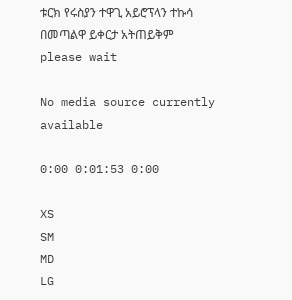ቱርክ የሩስያን ተዋጊ አይሮፕላን ተኩሳ በመጣልዋ ይቀርታ አትጠይቅም
please wait

No media source currently available

0:00 0:01:53 0:00

XS
SM
MD
LG